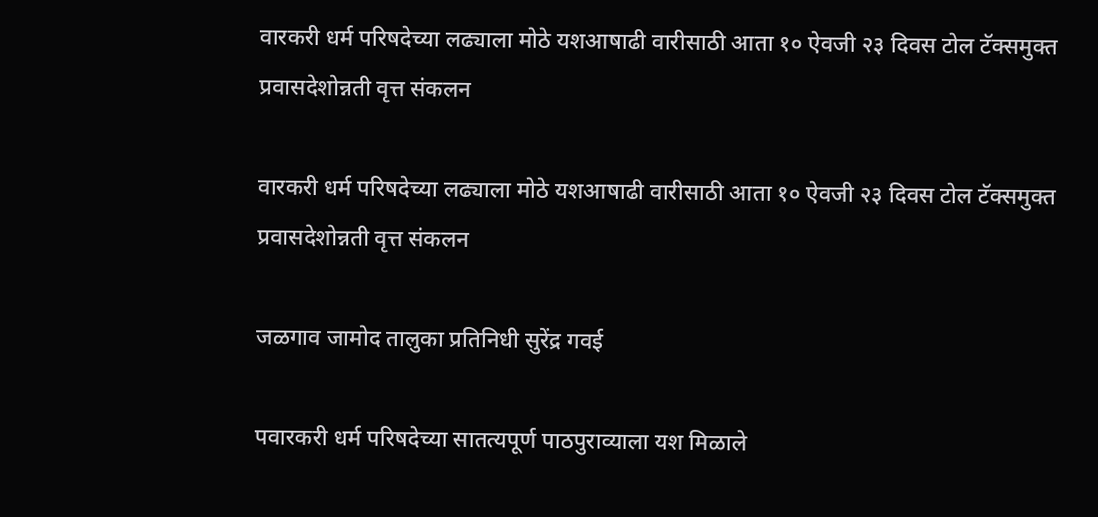वारकरी धर्म परिषदेच्या लढ्याला मोठे यशआषाढी वारीसाठी आता १० ऐवजी २३ दिवस टोल टॅक्समुक्त प्रवासदेशोन्नती वृत्त संकलन

वारकरी धर्म परिषदेच्या लढ्याला मोठे यशआषाढी वारीसाठी आता १० ऐवजी २३ दिवस टोल टॅक्समुक्त प्रवासदेशोन्नती वृत्त संकलन

जळगाव जामोद तालुका प्रतिनिधी सुरेंद्र गवई

पवारकरी धर्म परिषदेच्या सातत्यपूर्ण पाठपुराव्याला यश मिळाले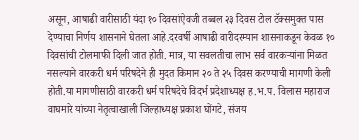असून, आषाढी वारीसाठी यंदा १० दिवसांऐवजी तब्बल २३ दिवस टोल टॅक्समुक्त पास देण्याचा निर्णय शासनाने घेतला आहे.दरवर्षी आषाढी वारीदरम्यान शासनाकडून केवळ १० दिवसांची टोलमाफी दिली जात होती. मात्र, या सवलतीचा लाभ सर्व वारकऱ्यांना मिळत नसल्याने वारकरी धर्म परिषदेने ही मुदत किमान २० ते २५ दिवस करण्याची मागणी केली होती.या मागणीसाठी वारकरी धर्म परिषदेचे विदर्भ प्रदेशाध्यक्ष ह.भ.प. विलास महाराज वाघमारे यांच्या नेतृत्वाखाली जिल्हाध्यक्ष प्रकाश घोंगटे, संजय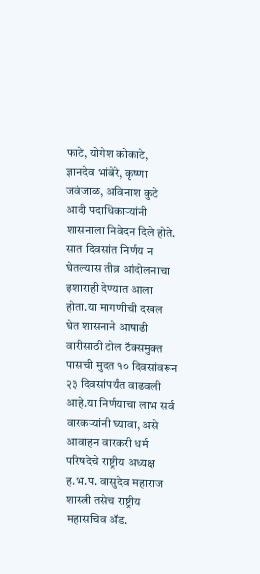फाटे, योगेश कोकाटे, ज्ञानदेव भांबेरे, कृष्णा जवंजाळ, अविनाश कुटे आदी पदाधिकाऱ्यांनी शासनाला निवेदन दिले होते. सात दिवसांत निर्णय न घेतल्यास तीव्र आंदोलनाचा इशाराही देण्यात आला होता.या मागणीची दखल घेत शासनाने आषाढी वारीसाठी टोल टॅक्समुक्त पासची मुदत १० दिवसांवरून २३ दिवसांपर्यंत वाढवली आहे.या निर्णयाचा लाभ सर्व वारकऱ्यांनी घ्यावा, असे आवाहन वारकरी धर्म परिषदेचे राष्ट्रीय अध्यक्ष ह.भ.प. वासुदेव महाराज शास्त्री तसेच राष्ट्रीय महासचिव ॲड.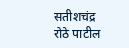सतीशचंद्र रोठे पाटील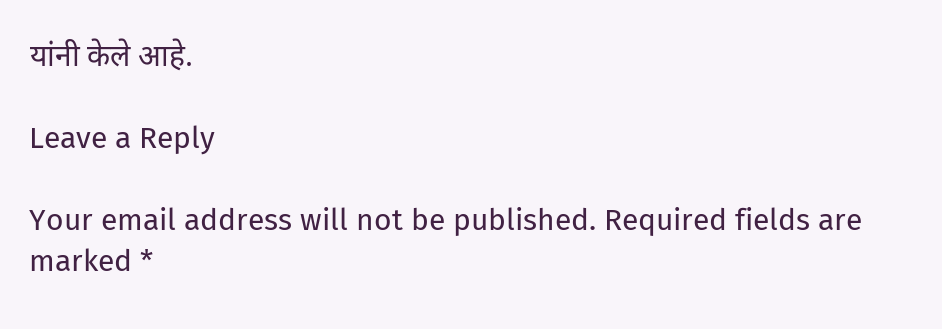यांनी केले आहे.

Leave a Reply

Your email address will not be published. Required fields are marked *